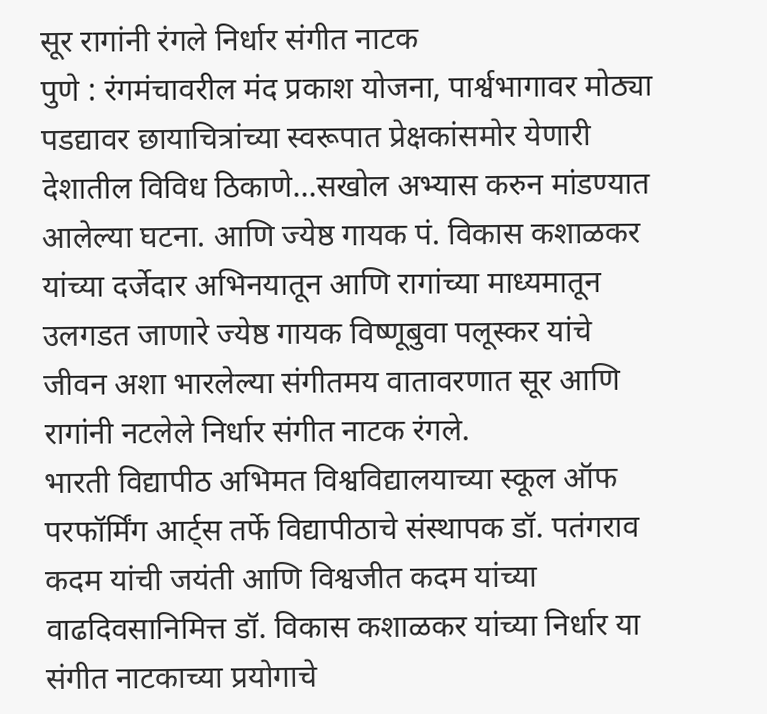सूर रागांनी रंगले निर्धार संगीत नाटक
पुणे : रंगमंचावरील मंद प्रकाश योजना, पार्श्वभागावर मोठ्या पडद्यावर छायाचित्रांच्या स्वरूपात प्रेक्षकांसमोर येणारी देशातील विविध ठिकाणे…सखोल अभ्यास करुन मांडण्यात आलेल्या घटना. आणि ज्येष्ठ गायक पं. विकास कशाळकर यांच्या दर्जेदार अभिनयातून आणि रागांच्या माध्यमातून उलगडत जाणारे ज्येष्ठ गायक विष्णूबुवा पलूस्कर यांचे जीवन अशा भारलेल्या संगीतमय वातावरणात सूर आणि रागांनी नटलेले निर्धार संगीत नाटक रंगले.
भारती विद्यापीठ अभिमत विश्वविद्यालयाच्या स्कूल ऑफ परफॉर्मिंग आर्ट्स तर्फे विद्यापीठाचे संस्थापक डॉ. पतंगराव कदम यांची जयंती आणि विश्वजीत कदम यांच्या वाढदिवसानिमित्त डॉ. विकास कशाळकर यांच्या निर्धार या संगीत नाटकाच्या प्रयोगाचे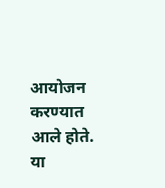आयोजन करण्यात आले होते. या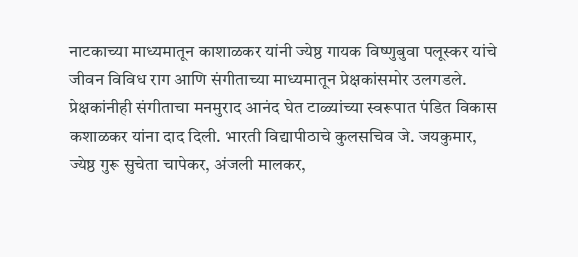नाटकाच्या माध्यमातून काशाळकर यांनी ज्येष्ठ गायक विष्णुबुवा पलूस्कर यांचे जीवन विविध राग आणि संगीताच्या माध्यमातून प्रेक्षकांसमोर उलगडले.
प्रेक्षकांनीही संगीताचा मनमुराद आनंद घेत टाळ्यांच्या स्वरूपात पंडित विकास कशाळकर यांना दाद दिली. भारती विद्यापीठाचे कुलसचिव जे. जयकुमार, ज्येष्ठ गुरू सुचेता चापेकर, अंजली मालकर,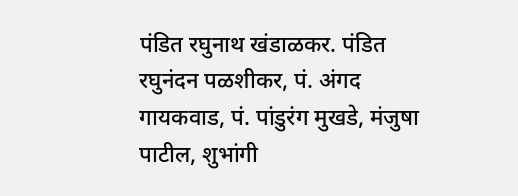पंडित रघुनाथ खंडाळकर. पंडित रघुनंदन पळशीकर, पं. अंगद गायकवाड, पं. पांडुरंग मुखडे, मंजुषा पाटील, शुभांगी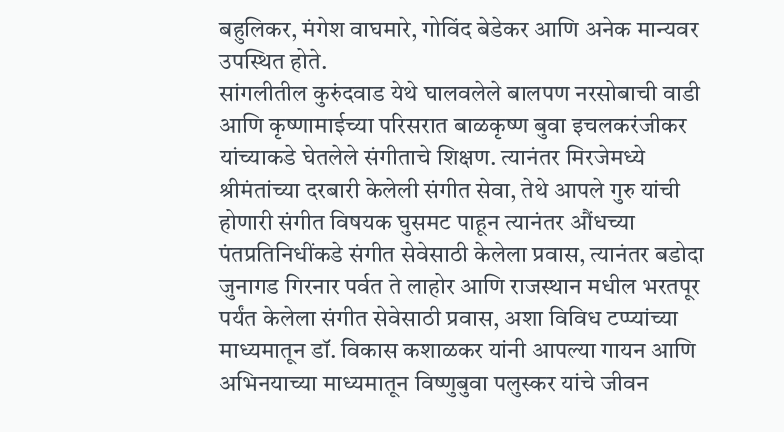बहुलिकर, मंगेश वाघमारे, गोविंद बेडेकर आणि अनेक मान्यवर उपस्थित होते.
सांगलीतील कुरुंदवाड येथे घालवलेले बालपण नरसोबाची वाडी आणि कृष्णामाईच्या परिसरात बाळकृष्ण बुवा इचलकरंजीकर यांच्याकडे घेतलेले संगीताचे शिक्षण. त्यानंतर मिरजेमध्ये श्रीमंतांच्या दरबारी केलेली संगीत सेवा, तेथे आपले गुरु यांची होणारी संगीत विषयक घुसमट पाहून त्यानंतर औंधच्या पंतप्रतिनिधींकडे संगीत सेवेसाठी केलेला प्रवास, त्यानंतर बडोदा जुनागड गिरनार पर्वत ते लाहोर आणि राजस्थान मधील भरतपूर पर्यंत केलेला संगीत सेवेसाठी प्रवास, अशा विविध टप्प्यांच्या माध्यमातून डॉ. विकास कशाळकर यांनी आपल्या गायन आणि अभिनयाच्या माध्यमातून विष्णुबुवा पलुस्कर यांचे जीवन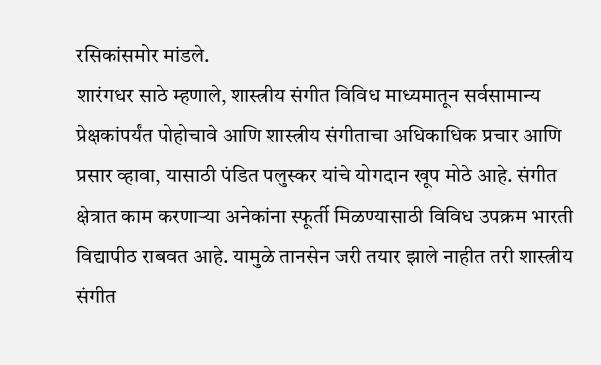रसिकांसमोर मांडले.
शारंगधर साठे म्हणाले, शास्त्रीय संगीत विविध माध्यमातून सर्वसामान्य प्रेक्षकांपर्यंत पोहोचावे आणि शास्त्रीय संगीताचा अधिकाधिक प्रचार आणि प्रसार व्हावा, यासाठी पंडित पलुस्कर यांचे योगदान खूप मोठे आहे. संगीत क्षेत्रात काम करणाऱ्या अनेकांना स्फूर्ती मिळण्यासाठी विविध उपक्रम भारती विद्यापीठ राबवत आहे. यामुळे तानसेन जरी तयार झाले नाहीत तरी शास्त्रीय संगीत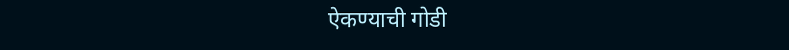ऐकण्याची गोडी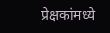प्रेक्षकांमध्ये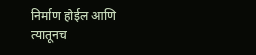निर्माण होईल आणि त्यातूनच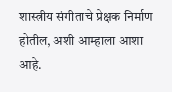शास्त्रीय संगीताचे प्रेक्षक निर्माण होतील, अशी आम्हाला आशा आहे.